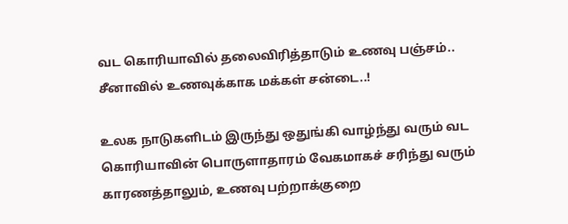வட கொரியாவில் தலைவிரித்தாடும் உணவு பஞ்சம்.. சீனாவில் உணவுக்காக மக்கள் சன்டை..!

உலக நாடுகளிடம் இருந்து ஒதுங்கி வாழ்ந்து வரும் வட கொரியாவின் பொருளாதாரம் வேகமாகச் சரிந்து வரும் காரணத்தாலும், உணவு பற்றாக்குறை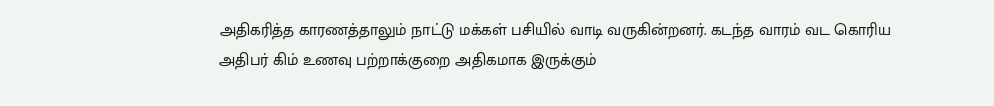அதிகரித்த காரணத்தாலும் நாட்டு மக்கள் பசியில் வாடி வருகின்றனர். கடந்த வாரம் வட கொரிய அதிபர் கிம் உணவு பற்றாக்குறை அதிகமாக இருக்கும்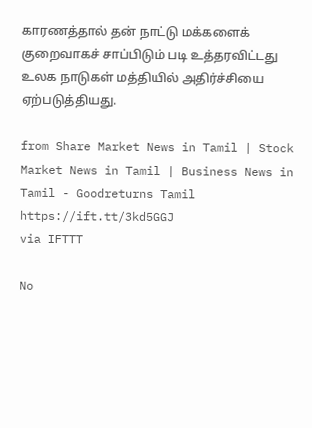காரணத்தால் தன் நாட்டு மக்களைக் குறைவாகச் சாப்பிடும் படி உத்தரவிட்டது உலக நாடுகள் மத்தியில் அதிர்ச்சியை ஏற்படுத்தியது.

from Share Market News in Tamil | Stock Market News in Tamil | Business News in Tamil - Goodreturns Tamil https://ift.tt/3kd5GGJ
via IFTTT

No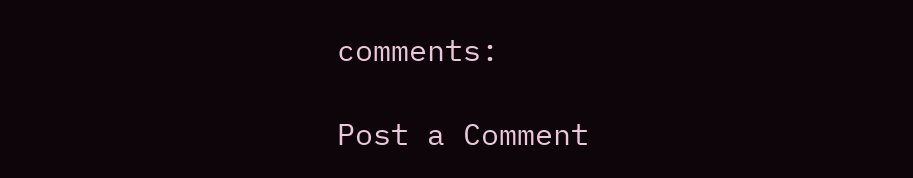comments:

Post a Comment